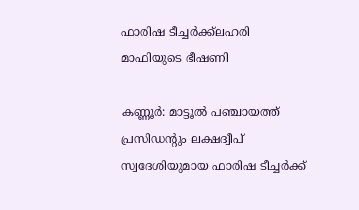ഫാരിഷ ടീച്ചർക്ക്ലഹരി മാഫിയുടെ ഭീഷണി

കണ്ണൂര്‍: മാട്ടൂൽ പഞ്ചായത്ത് പ്രസിഡൻ്റും ലക്ഷദ്വീപ് സ്വദേശിയുമായ ഫാരിഷ ടീച്ചർക്ക്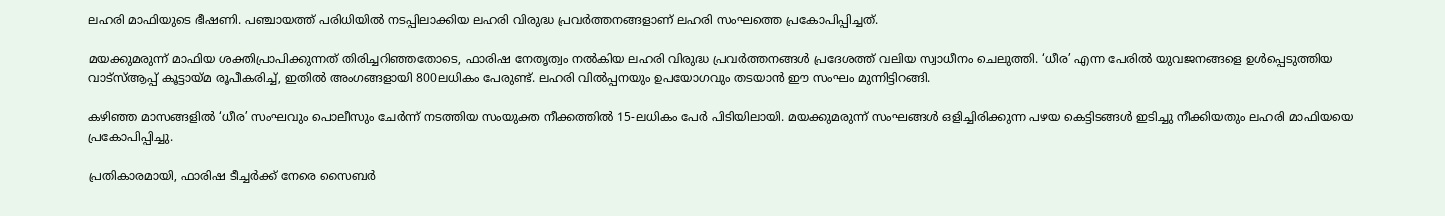ലഹരി മാഫിയുടെ ഭീഷണി. പഞ്ചായത്ത് പരിധിയിൽ നടപ്പിലാക്കിയ ലഹരി വിരുദ്ധ പ്രവർത്തനങ്ങളാണ് ലഹരി സംഘത്തെ പ്രകോപിപ്പിച്ചത്.

മയക്കുമരുന്ന് മാഫിയ ശക്തിപ്രാപിക്കുന്നത് തിരിച്ചറിഞ്ഞതോടെ, ഫാരിഷ നേതൃത്വം നൽകിയ ലഹരി വിരുദ്ധ പ്രവർത്തനങ്ങൾ പ്രദേശത്ത് വലിയ സ്വാധീനം ചെലുത്തി. ‘ധീര’ എന്ന പേരിൽ യുവജനങ്ങളെ ഉൾപ്പെടുത്തിയ വാട്സ്ആപ്പ് കൂട്ടായ്മ രൂപീകരിച്ച്, ഇതിൽ അംഗങ്ങളായി 800ലധികം പേരുണ്ട്. ലഹരി വിൽപ്പനയും ഉപയോഗവും തടയാൻ ഈ സംഘം മുന്നിട്ടിറങ്ങി.

കഴിഞ്ഞ മാസങ്ങളിൽ ‘ധീര’ സംഘവും പൊലീസും ചേർന്ന് നടത്തിയ സംയുക്ത നീക്കത്തിൽ 15-ലധികം പേർ പിടിയിലായി. മയക്കുമരുന്ന് സംഘങ്ങൾ ഒളിച്ചിരിക്കുന്ന പഴയ കെട്ടിടങ്ങൾ ഇടിച്ചു നീക്കിയതും ലഹരി മാഫിയയെ പ്രകോപിപ്പിച്ചു.

പ്രതികാരമായി, ഫാരിഷ ടീച്ചർക്ക് നേരെ സൈബർ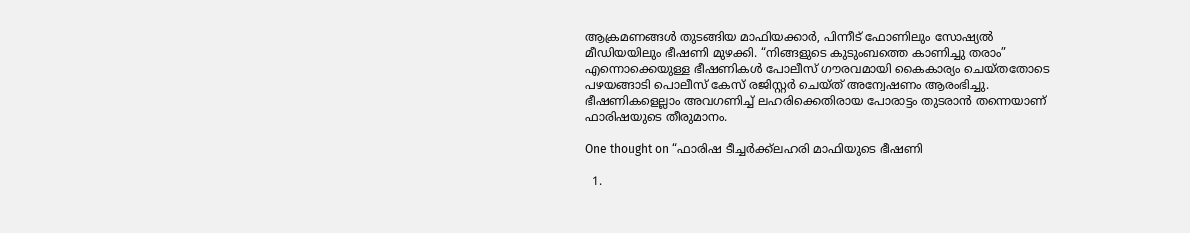ആക്രമണങ്ങൾ തുടങ്ങിയ മാഫിയക്കാർ, പിന്നീട് ഫോണിലും സോഷ്യൽ മീഡിയയിലും ഭീഷണി മുഴക്കി. “നിങ്ങളുടെ കുടുംബത്തെ കാണിച്ചു തരാം” എന്നൊക്കെയുള്ള ഭീഷണികൾ പോലീസ് ഗൗരവമായി കൈകാര്യം ചെയ്തതോടെ പഴയങ്ങാടി പൊലീസ് കേസ് രജിസ്റ്റർ ചെയ്ത് അന്വേഷണം ആരംഭിച്ചു. ഭീഷണികളെല്ലാം അവഗണിച്ച് ലഹരിക്കെതിരായ പോരാട്ടം തുടരാൻ തന്നെയാണ് ഫാരിഷയുടെ തീരുമാനം.

One thought on “ഫാരിഷ ടീച്ചർക്ക്ലഹരി മാഫിയുടെ ഭീഷണി

  1.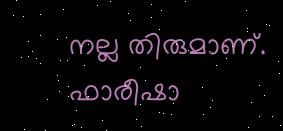നല്ല തിരുമാണ്. ഫാരീഷാ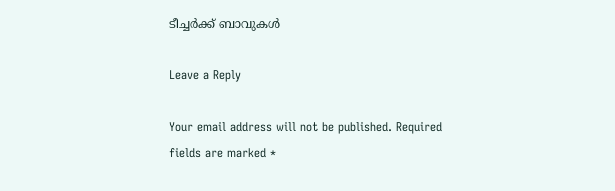ടീച്ചർക്ക്‌ ബാവുകൾ

Leave a Reply

Your email address will not be published. Required fields are marked *